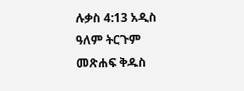ሉቃስ 4:13 አዲስ ዓለም ትርጉም መጽሐፍ ቅዱስ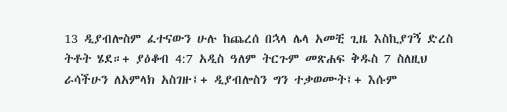13 ዲያብሎስም ፈተናውን ሁሉ ከጨረሰ በኋላ ሌላ አመቺ ጊዜ እስኪያገኝ ድረስ ትቶት ሄደ።+ ያዕቆብ 4:7 አዲስ ዓለም ትርጉም መጽሐፍ ቅዱስ 7 ስለዚህ ራሳችሁን ለአምላክ አስገዙ፤+ ዲያብሎስን ግን ተቃወሙት፤+ እሱም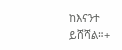ከእናንተ ይሸሻል።+